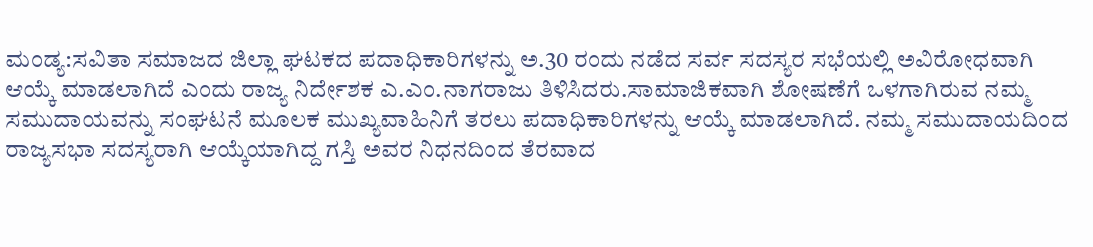ಮಂಡ್ಯ:ಸವಿತಾ ಸಮಾಜದ ಜಿಲ್ಲಾ ಘಟಕದ ಪದಾಧಿಕಾರಿಗಳನ್ನು ಅ.30 ರಂದು ನಡೆದ ಸರ್ವ ಸದಸ್ಯರ ಸಭೆಯಲ್ಲಿ ಅವಿರೋಧವಾಗಿ ಆಯ್ಕೆ ಮಾಡಲಾಗಿದೆ ಎಂದು ರಾಜ್ಯ ನಿರ್ದೇಶಕ ಎ.ಎಂ.ನಾಗರಾಜು ತಿಳಿಸಿದರು.ಸಾಮಾಜಿಕವಾಗಿ ಶೋಷಣೆಗೆ ಒಳಗಾಗಿರುವ ನಮ್ಮ ಸಮುದಾಯವನ್ನು ಸಂಘಟನೆ ಮೂಲಕ ಮುಖ್ಯವಾಹಿನಿಗೆ ತರಲು ಪದಾಧಿಕಾರಿಗಳನ್ನು ಆಯ್ಕೆ ಮಾಡಲಾಗಿದೆ. ನಮ್ಮ ಸಮುದಾಯದಿಂದ ರಾಜ್ಯಸಭಾ ಸದಸ್ಯರಾಗಿ ಆಯ್ಕೆಯಾಗಿದ್ದ ಗಸ್ತಿ ಅವರ ನಿಧನದಿಂದ ತೆರವಾದ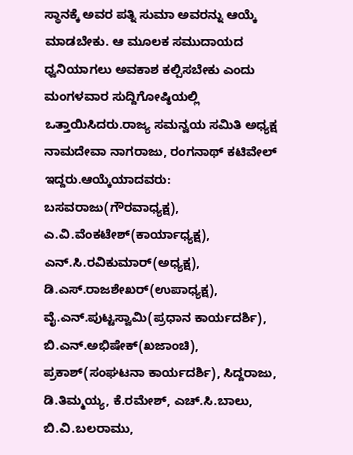ಸ್ಥಾನಕ್ಕೆ ಅವರ ಪತ್ನಿ ಸುಮಾ ಅವರನ್ನು ಆಯ್ಕೆ ಮಾಡಬೇಕು. ಆ ಮೂಲಕ ಸಮುದಾಯದ ಧ್ವನಿಯಾಗಲು ಅವಕಾಶ ಕಲ್ಪಿಸಬೇಕು ಎಂದು ಮಂಗಳವಾರ ಸುದ್ದಿಗೋಷ್ಠಿಯಲ್ಲಿ ಒತ್ತಾಯಿಸಿದರು.ರಾಜ್ಯ ಸಮನ್ವಯ ಸಮಿತಿ ಅಧ್ಯಕ್ಷ ನಾಮದೇವಾ ನಾಗರಾಜು, ರಂಗನಾಥ್ ಕಟಿವೇಲ್ ಇದ್ದರು.ಆಯ್ಕೆಯಾದವರು: ಬಸವರಾಜು(ಗೌರವಾಧ್ಯಕ್ಷ), ಎ.ವಿ.ವೆಂಕಟೇಶ್(ಕಾರ್ಯಾಧ್ಯಕ್ಷ), ಎನ್.ಸಿ.ರವಿಕುಮಾರ್(ಅಧ್ಯಕ್ಷ), ಡಿ.ಎಸ್.ರಾಜಶೇಖರ್(ಉಪಾಧ್ಯಕ್ಷ), ವೈ.ಎನ್.ಪುಟ್ಟಸ್ವಾಮಿ(ಪ್ರಧಾನ ಕಾರ್ಯದರ್ಶಿ), ಬಿ.ಎನ್.ಅಭಿಷೇಕ್(ಖಜಾಂಚಿ), ಪ್ರಕಾಶ್(ಸಂಘಟನಾ ಕಾರ್ಯದರ್ಶಿ), ಸಿದ್ದರಾಜು, ಡಿ.ತಿಮ್ಮಯ್ಯ, ಕೆ.ರಮೇಶ್, ಎಚ್.ಸಿ.ಬಾಲು, ಬಿ.ವಿ.ಬಲರಾಮು,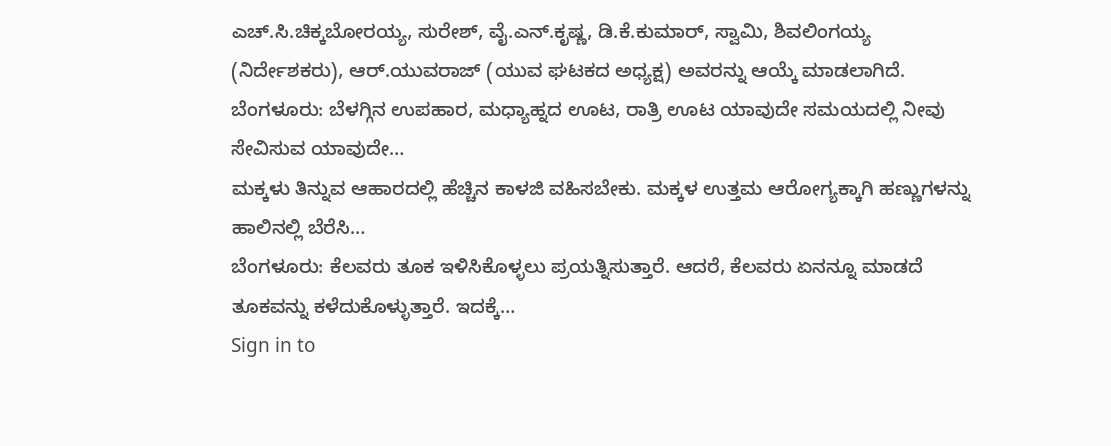ಎಚ್.ಸಿ.ಚಿಕ್ಕಬೋರಯ್ಯ, ಸುರೇಶ್, ವೈ.ಎನ್.ಕೃಷ್ಣ, ಡಿ.ಕೆ.ಕುಮಾರ್, ಸ್ವಾಮಿ, ಶಿವಲಿಂಗಯ್ಯ (ನಿರ್ದೇಶಕರು), ಆರ್.ಯುವರಾಜ್ (ಯುವ ಘಟಕದ ಅಧ್ಯಕ್ಷ) ಅವರನ್ನು ಆಯ್ಕೆ ಮಾಡಲಾಗಿದೆ.
ಬೆಂಗಳೂರು: ಬೆಳಗ್ಗಿನ ಉಪಹಾರ, ಮಧ್ಯಾಹ್ನದ ಊಟ, ರಾತ್ರಿ ಊಟ ಯಾವುದೇ ಸಮಯದಲ್ಲಿ ನೀವು ಸೇವಿಸುವ ಯಾವುದೇ…
ಮಕ್ಕಳು ತಿನ್ನುವ ಆಹಾರದಲ್ಲಿ ಹೆಚ್ಚಿನ ಕಾಳಜಿ ವಹಿಸಬೇಕು. ಮಕ್ಕಳ ಉತ್ತಮ ಆರೋಗ್ಯಕ್ಕಾಗಿ ಹಣ್ಣುಗಳನ್ನು ಹಾಲಿನಲ್ಲಿ ಬೆರೆಸಿ…
ಬೆಂಗಳೂರು: ಕೆಲವರು ತೂಕ ಇಳಿಸಿಕೊಳ್ಳಲು ಪ್ರಯತ್ನಿಸುತ್ತಾರೆ. ಆದರೆ, ಕೆಲವರು ಏನನ್ನೂ ಮಾಡದೆ ತೂಕವನ್ನು ಕಳೆದುಕೊಳ್ಳುತ್ತಾರೆ. ಇದಕ್ಕೆ…
Sign in to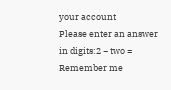your account
Please enter an answer in digits:2 − two =
Remember me